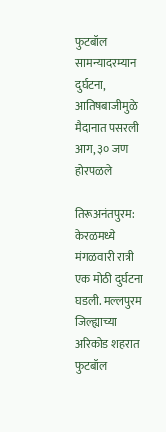फुटबॉल सामन्यादरम्यान दुर्घटना, आतिषबाजीमुळे मैदानात पसरली आग, ३० जण होरपळले

तिरूअनंतपुरम: केरळमध्ये मंगळवारी रात्री एक मोठी दुर्घटना घडली. मल्लपुरम जिल्ह्याच्या अरिकोड शहरात फुटबॉल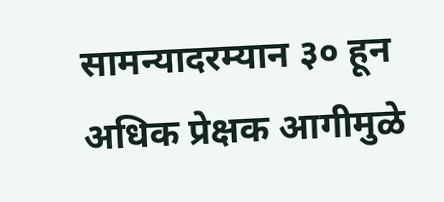सामन्यादरम्यान ३० हून अधिक प्रेक्षक आगीमुळे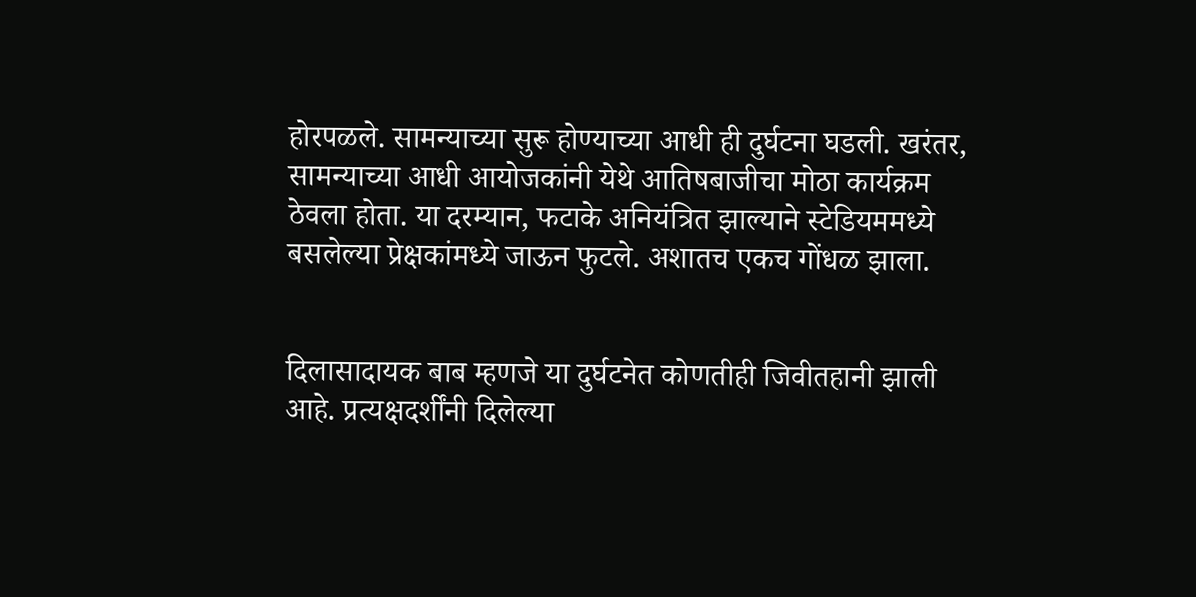होरपळले. सामन्याच्या सुरू होण्याच्या आधी ही दुर्घटना घडली. खरंतर, सामन्याच्या आधी आयोजकांनी येथे आतिषबाजीचा मोठा कार्यक्रम ठेवला होता. या दरम्यान, फटाके अनियंत्रित झाल्याने स्टेडियममध्ये बसलेल्या प्रेक्षकांमध्ये जाऊन फुटले. अशातच एकच गोंधळ झाला.


दिलासादायक बाब म्हणजे या दुर्घटनेत कोणतीही जिवीतहानी झाली आहे. प्रत्यक्षदर्शींनी दिलेल्या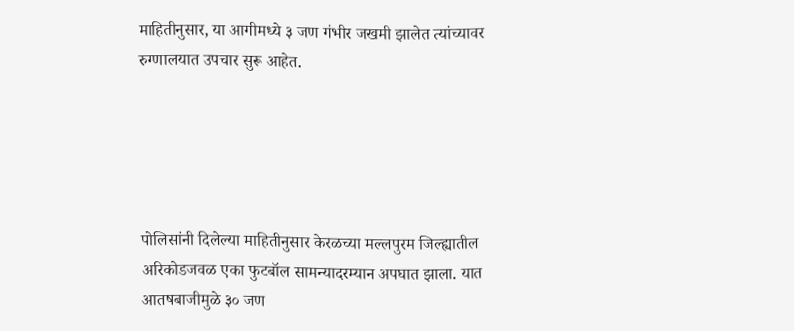माहितीनुसार, या आगीमध्ये ३ जण गंभीर जखमी झालेत त्यांच्यावर रुग्णालयात उपचार सुरू आहेत.





पोलिसांनी दिलेल्या माहितीनुसार केरळच्या मल्लपुरम जिल्ह्यातील अरिकोडजवळ एका फुटबॉल सामन्यादरम्यान अपघात झाला. यात आतषबाजीमुळे ३० जण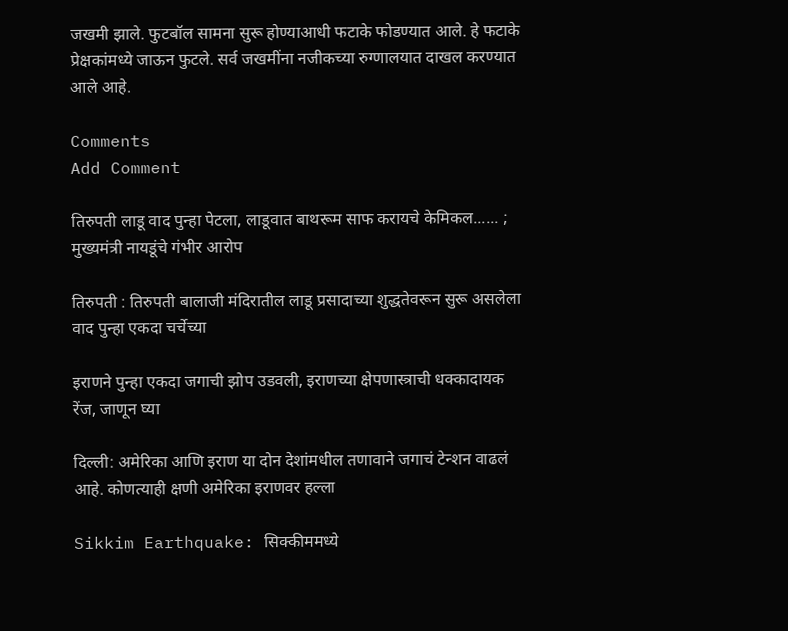जखमी झाले. फुटबॉल सामना सुरू होण्याआधी फटाके फोडण्यात आले. हे फटाके प्रेक्षकांमध्ये जाऊन फुटले. सर्व जखमींना नजीकच्या रुग्णालयात दाखल करण्यात आले आहे.

Comments
Add Comment

तिरुपती लाडू वाद पुन्हा पेटला, लाडूवात बाथरूम साफ करायचे केमिकल...... ; मुख्यमंत्री नायडूंचे गंभीर आरोप

तिरुपती : तिरुपती बालाजी मंदिरातील लाडू प्रसादाच्या शुद्धतेवरून सुरू असलेला वाद पुन्हा एकदा चर्चेच्या

इराणने पुन्हा एकदा जगाची झोप उडवली, इराणच्या क्षेपणास्त्राची धक्कादायक रेंज, जाणून घ्या

दिल्ली: अमेरिका आणि इराण या दोन देशांमधील तणावाने जगाचं टेन्शन वाढलं आहे. कोणत्याही क्षणी अमेरिका इराणवर हल्ला

Sikkim Earthquake: सिक्कीममध्ये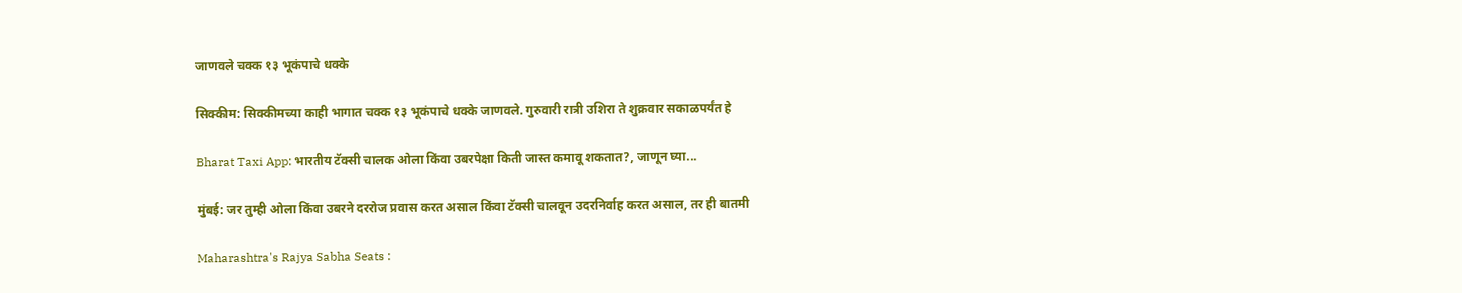जाणवले चक्क १३ भूकंपाचे धक्के

सिक्कीम: सिक्कीमच्या काही भागात चक्क १३ भूकंपाचे धक्के जाणवले. गुरुवारी रात्री उशिरा ते शुक्रवार सकाळपर्यंत हे

Bharat Taxi App: भारतीय टॅक्सी चालक ओला किंवा उबरपेक्षा किती जास्त कमावू शकतात?, जाणून घ्या...

मुंबई: जर तुम्ही ओला किंवा उबरने दररोज प्रवास करत असाल किंवा टॅक्सी चालवून उदरनिर्वाह करत असाल, तर ही बातमी

Maharashtra's Rajya Sabha Seats :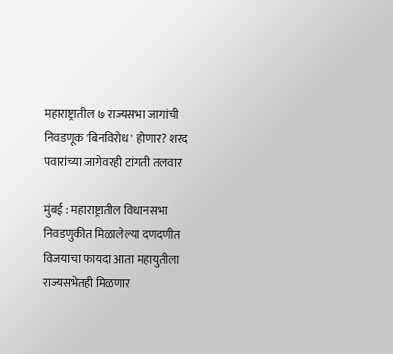महाराष्ट्रातील ७ राज्यसभा जागांची निवडणूक 'बिनविरोध' होणार? शरद पवारांच्या जागेवरही टांगती तलवार

मुंबई : महाराष्ट्रातील विधानसभा निवडणुकीत मिळालेल्या दणदणीत विजयाचा फायदा आता महायुतीला राज्यसभेतही मिळणार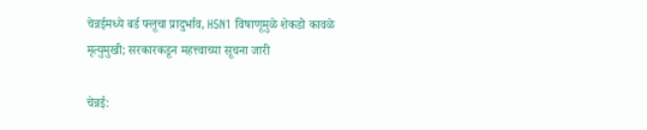चेन्नईमध्ये बर्ड फ्लूचा प्रादुर्भाव, H5N1 विषाणूमुळे शेकडो कावळे मृत्युमुखी; सरकारकडून महत्त्वाच्या सूचना जारी

चेन्नई: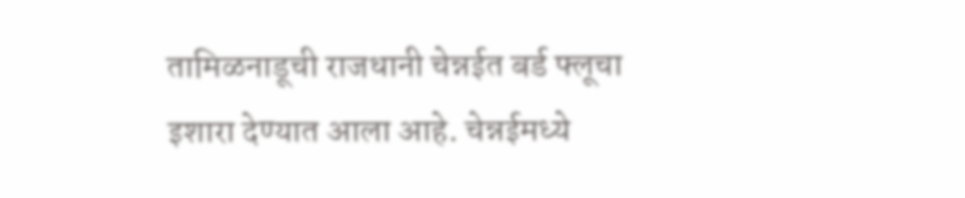तामिळनाडूची राजधानी चेन्नईत बर्ड फ्लूचा इशारा देण्यात आला आहे. चेन्नईमध्ये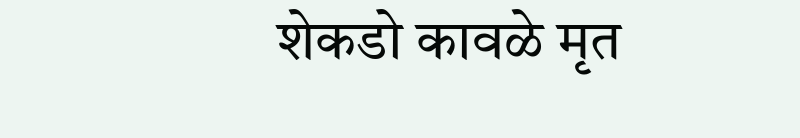शेकडो कावळे मृत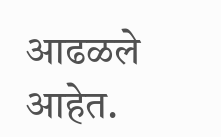आढळले आहेत.